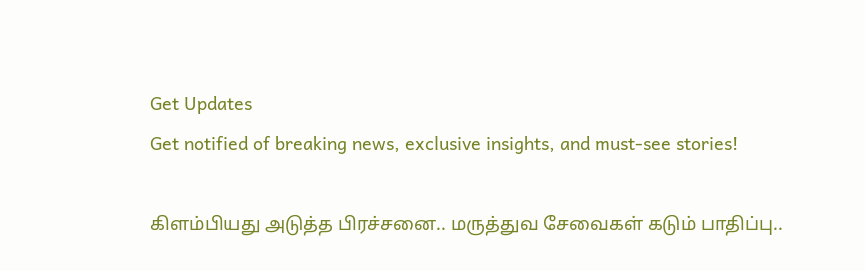Get Updates
Get notified of breaking news, exclusive insights, and must-see stories!

கிளம்பியது அடுத்த பிரச்சனை.. மருத்துவ சேவைகள் கடும் பாதிப்பு..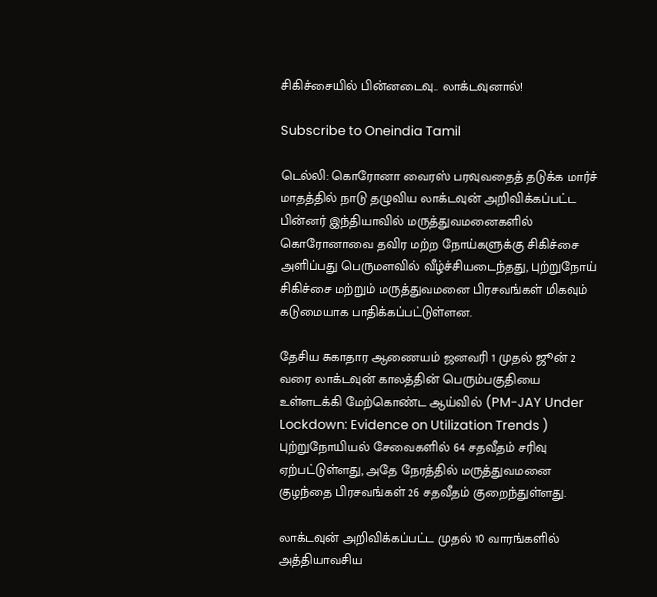சிகிச்சையில் பின்னடைவு.. லாக்டவுனால்!

Subscribe to Oneindia Tamil

டெல்லி: கொரோனா வைரஸ் பரவுவதைத் தடுக்க மார்ச் மாதத்தில் நாடு தழுவிய லாக்டவுன் அறிவிக்கப்பட்ட பின்னர் இந்தியாவில் மருத்துவமனைகளில் கொரோனாவை தவிர மற்ற நோய்களுக்கு சிகிச்சை அளிப்பது பெருமளவில் வீழ்ச்சியடைந்தது, புற்றுநோய் சிகிச்சை மற்றும் மருத்துவமனை பிரசவங்கள் மிகவும் கடுமையாக பாதிக்கப்பட்டுள்ளன.

தேசிய சுகாதார ஆணையம் ஜனவரி 1 முதல் ஜூன் 2 வரை லாக்டவுன் காலத்தின் பெரும்பகுதியை உள்ளடக்கி மேற்கொண்ட ஆய்வில் (PM-JAY Under Lockdown: Evidence on Utilization Trends ) புற்றுநோயியல் சேவைகளில் 64 சதவீதம் சரிவு ஏற்பட்டுள்ளது, அதே நேரத்தில் மருத்துவமனை குழந்தை பிரசவங்கள் 26 சதவீதம் குறைந்துள்ளது.

லாக்டவுன் அறிவிக்கப்பட்ட முதல் 10 வாரங்களில் அத்தியாவசிய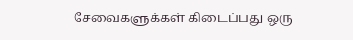சேவைகளுக்கள் கிடைப்பது ஒரு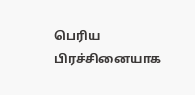பெரிய பிரச்சினையாக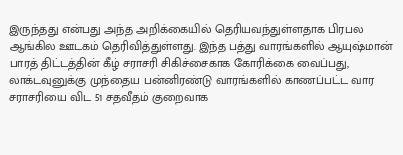இருந்தது என்பது அந்த அறிக்கையில் தெரியவந்துள்ளதாக பிரபல ஆங்கில ஊடகம் தெரிவித்துள்ளது. இந்த பத்து வாரங்களில் ஆயுஷ்மான் பாரத் திட்டத்தின் கீழ் சராசரி சிகிச்சைகாக கோரிக்கை வைப்பது, லாக்டவுனுக்கு முந்தைய பன்னிரண்டு வாரங்களில் காணப்பட்ட வார சராசரியை விட 51 சதவீதம் குறைவாக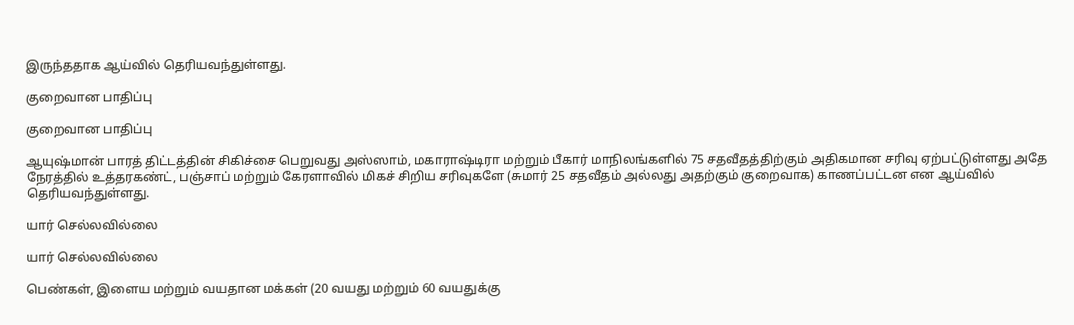இருந்ததாக ஆய்வில் தெரியவந்துள்ளது.

குறைவான பாதிப்பு

குறைவான பாதிப்பு

ஆயுஷ்மான் பாரத் திட்டத்தின் சிகிச்சை பெறுவது அஸ்ஸாம், மகாராஷ்டிரா மற்றும் பீகார் மாநிலங்களில் 75 சதவீதத்திற்கும் அதிகமான சரிவு ஏற்பட்டுள்ளது அதே நேரத்தில் உத்தரகண்ட், பஞ்சாப் மற்றும் கேரளாவில் மிகச் சிறிய சரிவுகளே (சுமார் 25 சதவீதம் அல்லது அதற்கும் குறைவாக) காணப்பட்டன என ஆய்வில் தெரியவந்துள்ளது.

யார் செல்லவில்லை

யார் செல்லவில்லை

பெண்கள், இளைய மற்றும் வயதான மக்கள் (20 வயது மற்றும் 60 வயதுக்கு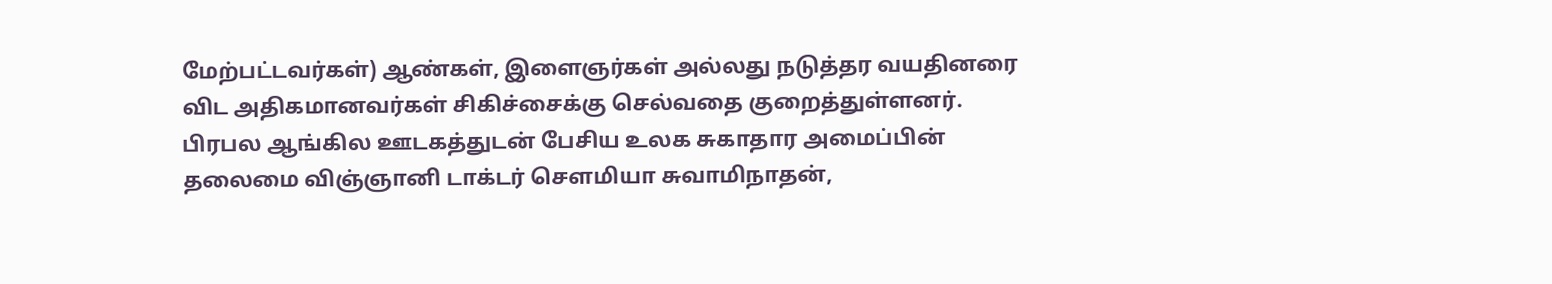மேற்பட்டவர்கள்) ஆண்கள், இளைஞர்கள் அல்லது நடுத்தர வயதினரை விட அதிகமானவர்கள் சிகிச்சைக்கு செல்வதை குறைத்துள்ளனர். பிரபல ஆங்கில ஊடகத்துடன் பேசிய உலக சுகாதார அமைப்பின் தலைமை விஞ்ஞானி டாக்டர் சௌமியா சுவாமிநாதன்,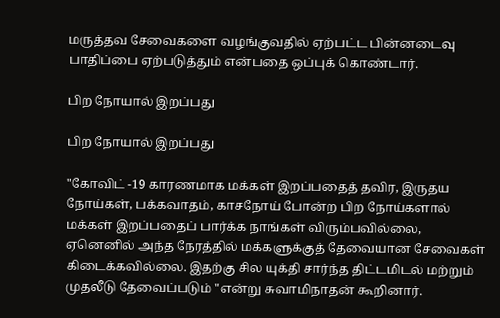மருத்தவ சேவைகளை வழங்குவதில் ஏற்பட்ட பின்னடைவு பாதிப்பை ஏற்படுத்தும் என்பதை ஒப்புக் கொண்டார்.

பிற நோயால் இறப்பது

பிற நோயால் இறப்பது

"கோவிட் -19 காரணமாக மக்கள் இறப்பதைத் தவிர, இருதய நோய்கள், பக்கவாதம், காசநோய் போன்ற பிற நோய்களால் மக்கள் இறப்பதைப் பார்க்க நாங்கள் விரும்பவில்லை, ஏனெனில் அந்த நேரத்தில் மக்களுக்குத் தேவையான சேவைகள் கிடைக்கவில்லை. இதற்கு சில யுக்தி சார்ந்த திட்டமிடல் மற்றும் முதலீடு தேவைப்படும் "என்று சுவாமிநாதன் கூறினார்.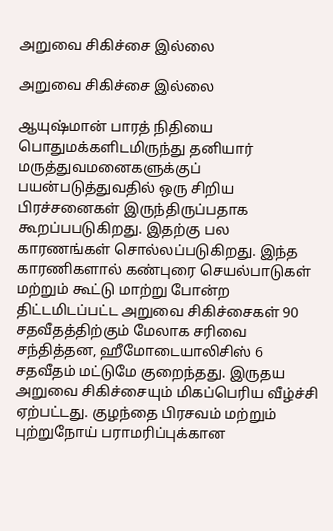அறுவை சிகிச்சை இல்லை

அறுவை சிகிச்சை இல்லை

ஆயுஷ்மான் பாரத் நிதியை பொதுமக்களிடமிருந்து தனியார் மருத்துவமனைகளுக்குப் பயன்படுத்துவதில் ஒரு சிறிய பிரச்சனைகள் இருந்திருப்பதாக கூறப்பபடுகிறது. இதற்கு பல காரணங்கள் சொல்லப்படுகிறது. இந்த காரணிகளால் கண்புரை செயல்பாடுகள் மற்றும் கூட்டு மாற்று போன்ற திட்டமிடப்பட்ட அறுவை சிகிச்சைகள் 90 சதவீதத்திற்கும் மேலாக சரிவை சந்தித்தன, ஹீமோடையாலிசிஸ் 6 சதவீதம் மட்டுமே குறைந்தது. இருதய அறுவை சிகிச்சையும் மிகப்பெரிய வீழ்ச்சி ஏற்பட்டது. குழந்தை பிரசவம் மற்றும் புற்றுநோய் பராமரிப்புக்கான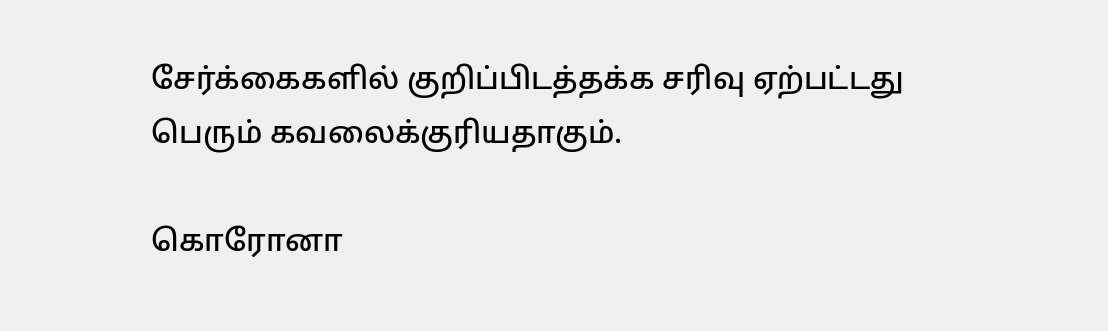சேர்க்கைகளில் குறிப்பிடத்தக்க சரிவு ஏற்பட்டது பெரும் கவலைக்குரியதாகும்.

கொரோனா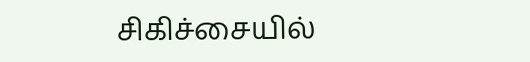சிகிச்சையில்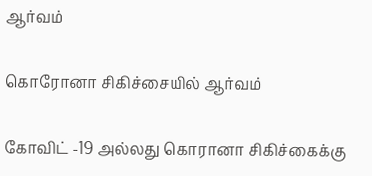ஆர்வம்

கொரோனா சிகிச்சையில் ஆர்வம்

கோவிட் -19 அல்லது கொரானா சிகிச்கைக்கு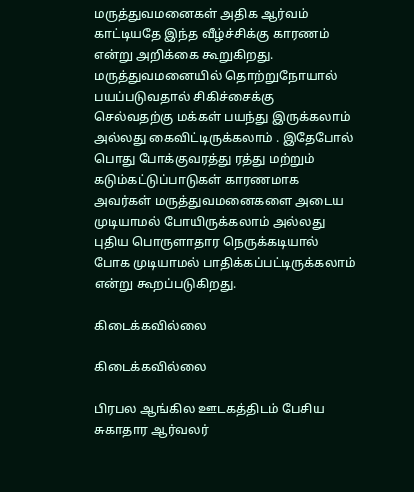மருத்துவமனைகள் அதிக ஆர்வம் காட்டியதே இந்த வீழ்ச்சிக்கு காரணம் என்று அறிக்கை கூறுகிறது. மருத்துவமனையில் தொற்றுநோயால் பயப்படுவதால் சிகிச்சைக்கு செல்வதற்கு மக்கள் பயந்து இருக்கலாம் அல்லது கைவிட்டிருக்கலாம் . இதேபோல் பொது போக்குவரத்து ரத்து மற்றும் கடும்கட்டுப்பாடுகள் காரணமாக அவர்கள் மருத்துவமனைகளை அடைய முடியாமல் போயிருக்கலாம் அல்லது புதிய பொருளாதார நெருக்கடியால் போக முடியாமல் பாதிக்கப்பட்டிருக்கலாம் என்று கூறப்படுகிறது.

கிடைக்கவில்லை

கிடைக்கவில்லை

பிரபல ஆங்கில ஊடகத்திடம் பேசிய சுகாதார ஆர்வலர்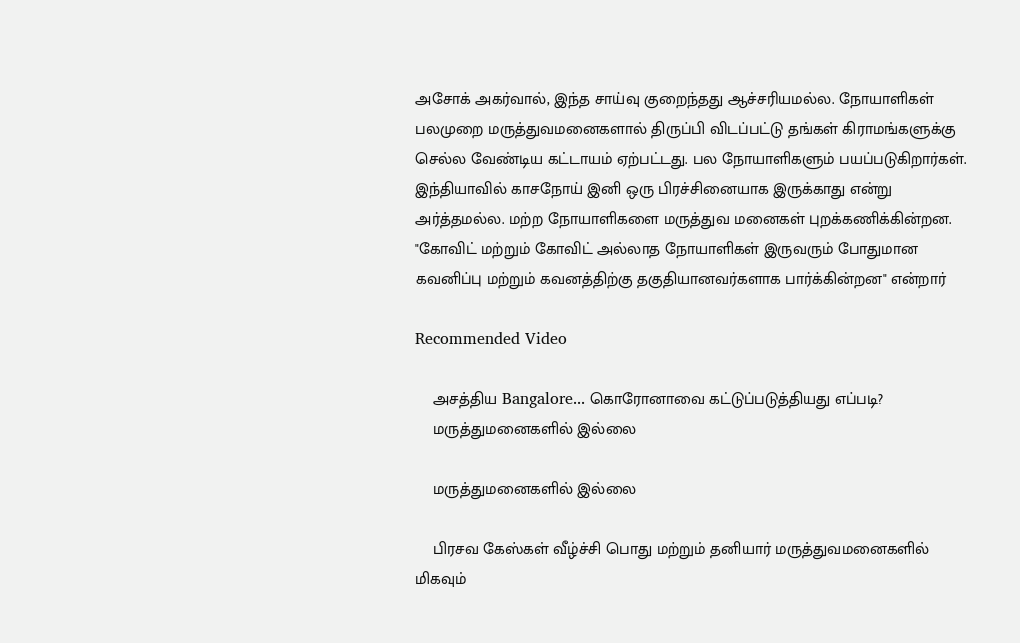அசோக் அகர்வால், இந்த சாய்வு குறைந்தது ஆச்சரியமல்ல. நோயாளிகள் பலமுறை மருத்துவமனைகளால் திருப்பி விடப்பட்டு தங்கள் கிராமங்களுக்கு செல்ல வேண்டிய கட்டாயம் ஏற்பட்டது. பல நோயாளிகளும் பயப்படுகிறார்கள். இந்தியாவில் காசநோய் இனி ஒரு பிரச்சினையாக இருக்காது என்று அர்த்தமல்ல. மற்ற நோயாளிகளை மருத்துவ மனைகள் புறக்கணிக்கின்றன. "கோவிட் மற்றும் கோவிட் அல்லாத நோயாளிகள் இருவரும் போதுமான கவனிப்பு மற்றும் கவனத்திற்கு தகுதியானவர்களாக பார்க்கின்றன" என்றார்

Recommended Video

    அசத்திய Bangalore... கொரோனாவை கட்டுப்படுத்தியது எப்படி?
    மருத்துமனைகளில் இல்லை

    மருத்துமனைகளில் இல்லை

    பிரசவ கேஸ்கள் வீழ்ச்சி பொது மற்றும் தனியார் மருத்துவமனைகளில் மிகவும்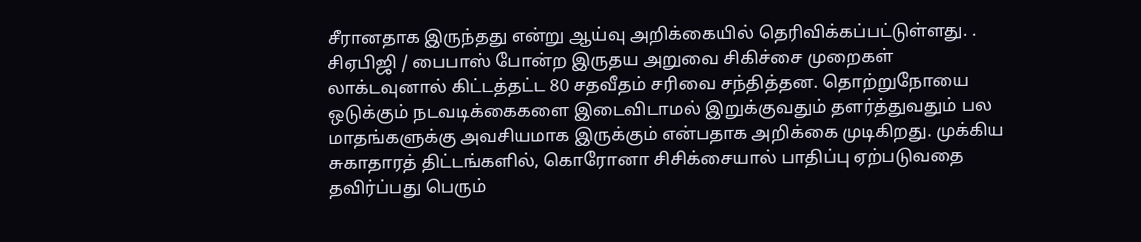சீரானதாக இருந்தது என்று ஆய்வு அறிக்கையில் தெரிவிக்கப்பட்டுள்ளது. . சிஏபிஜி / பைபாஸ் போன்ற இருதய அறுவை சிகிச்சை முறைகள் லாக்டவுனால் கிட்டத்தட்ட 80 சதவீதம் சரிவை சந்தித்தன. தொற்றுநோயை ஒடுக்கும் நடவடிக்கைகளை இடைவிடாமல் இறுக்குவதும் தளர்த்துவதும் பல மாதங்களுக்கு அவசியமாக இருக்கும் என்பதாக அறிக்கை முடிகிறது. முக்கிய சுகாதாரத் திட்டங்களில், கொரோனா சிசிக்சையால் பாதிப்பு ஏற்படுவதை தவிர்ப்பது பெரும்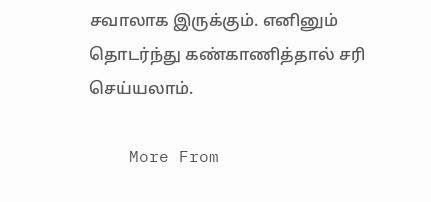சவாலாக இருக்கும். எனினும் தொடர்ந்து கண்காணித்தால் சரி செய்யலாம்.

    More From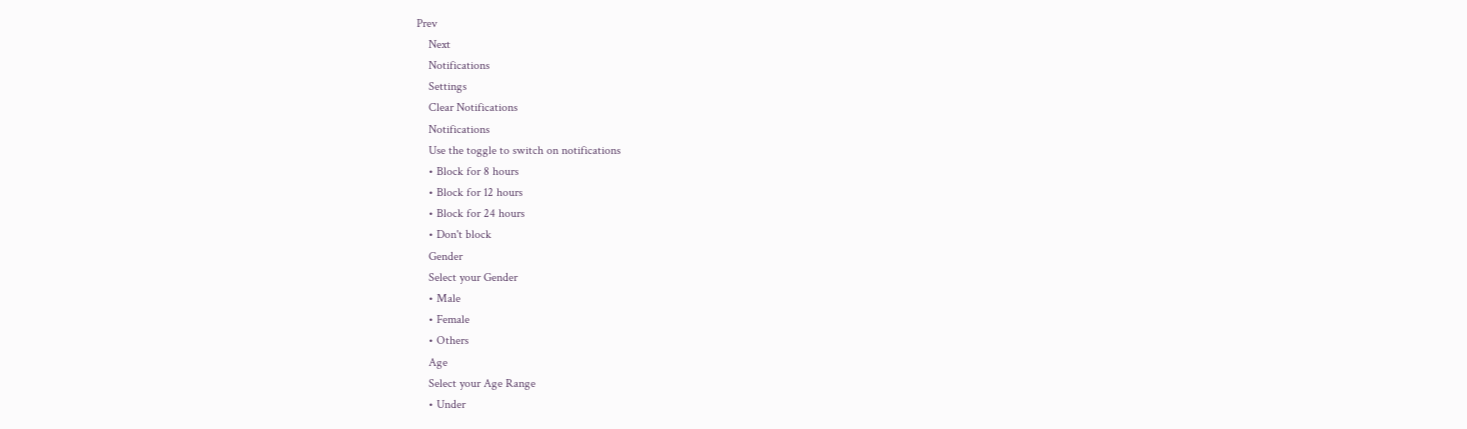Prev
    Next
    Notifications
    Settings
    Clear Notifications
    Notifications
    Use the toggle to switch on notifications
    • Block for 8 hours
    • Block for 12 hours
    • Block for 24 hours
    • Don't block
    Gender
    Select your Gender
    • Male
    • Female
    • Others
    Age
    Select your Age Range
    • Under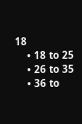18
    • 18 to 25
    • 26 to 35
    • 36 to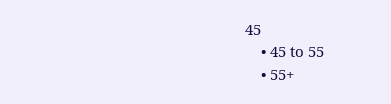45
    • 45 to 55
    • 55+